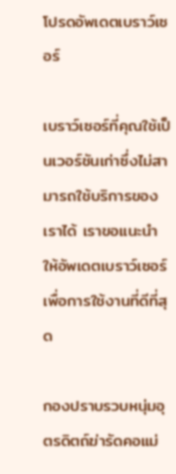โปรดอัพเดตเบราว์เซอร์

เบราว์เซอร์ที่คุณใช้เป็นเวอร์ชันเก่าซึ่งไม่สามารถใช้บริการของเราได้ เราขอแนะนำให้อัพเดตเบราว์เซอร์เพื่อการใช้งานที่ดีที่สุด

กองปราบรวบหนุ่มอุตรดิตถ์ฆ่ารัดคอแม่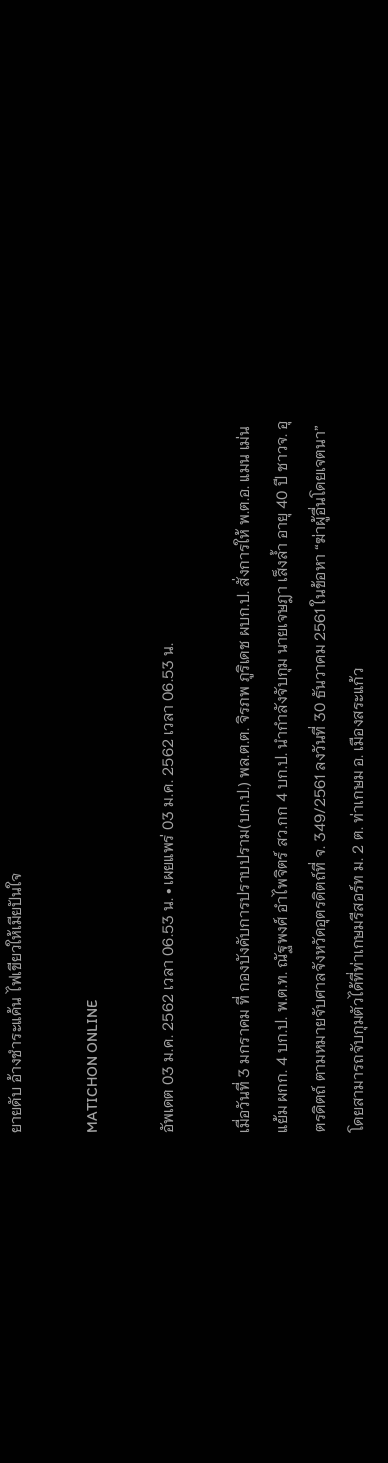ยายดับ อ้างชำระแค้น ไฟเขียวให้เมียปันใจ

MATICHON ONLINE

อัพเดต 03 ม.ค. 2562 เวลา 06.53 น. • เผยแพร่ 03 ม.ค. 2562 เวลา 06.53 น.

เมื่อวันที่ 3 มกราคม ที่ กองบังคับการปราบปราม(บก.ป.) พล.ต.ต. จิรภพ ภูริเดช ผบก.ป. สั่งการให้ พ.ต.อ. แมน เม่นแย้ม ผกก. 4 บก.ป. พ.ต.ท. ณัฐพงศ์ อำไพจิตร์ สว.กก 4 บก.ป. นำกำลังจับกุม นายเจษฎา เส็งล้ำ อายุ 40 ปี ชาวจ. อุตรดิตถ์ ตามหมายจับศาลจังหวัดอุตรดิตถ์ที่ จ. 349/2561 ลงวันที่ 30 ธันวาคม 2561 ในข้อหา “ฆ่าผู้อื่นโดยเจตนา” โดยสามารถจับกุมตัวได้ที่ท่าเกษมรีสอร์ท ม. 2 ต. ท่าเกษม อ. เมืองสระแก้ว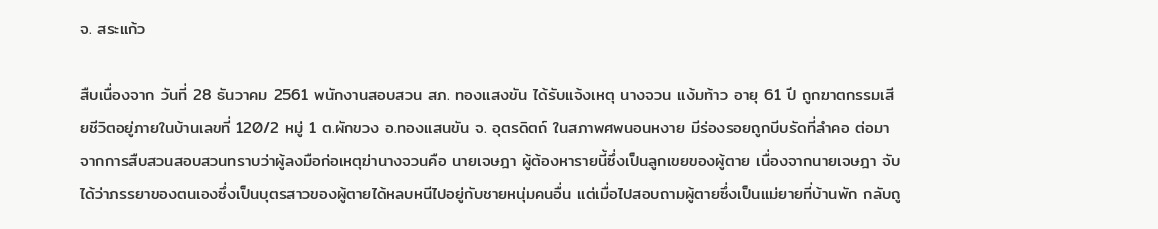จ. สระแก้ว

สืบเนื่องจาก วันที่ 28 ธันวาคม 2561 พนักงานสอบสวน สภ. ทองแสงขัน ได้รับแจ้งเหตุ นางจวน แง้มท้าว อายุ 61 ปี ถูกฆาตกรรมเสียชีวิตอยู่ภายในบ้านเลขที่ 120/2 หมู่ 1 ต.ผักขวง อ.ทองแสนขัน จ. อุตรดิตถ์ ในสภาพศพนอนหงาย มีร่องรอยถูกบีบรัดที่ลำคอ ต่อมาจากการสืบสวนสอบสวนทราบว่าผู้ลงมือก่อเหตุฆ่านางจวนคือ นายเจษฎา ผู้ต้องหารายนี้ซึ่งเป็นลูกเขยของผู้ตาย เนื่องจากนายเจษฎา จับได้ว่าภรรยาของตนเองซึ่งเป็นบุตรสาวของผู้ตายได้หลบหนีไปอยู่กับชายหนุ่มคนอื่น แต่เมื่อไปสอบถามผู้ตายซึ่งเป็นแม่ยายที่บ้านพัก กลับถู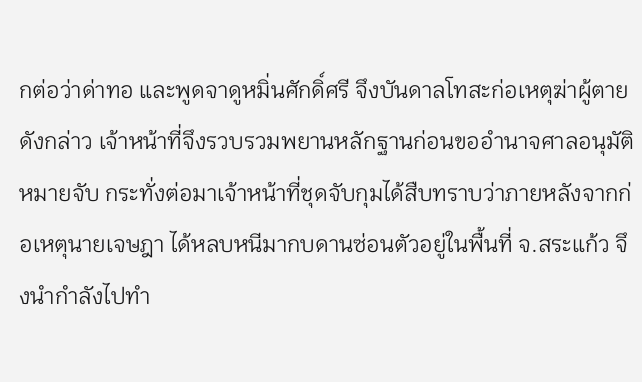กต่อว่าด่าทอ และพูดจาดูหมิ่นศักดิ์ศรี จึงบันดาลโทสะก่อเหตุฆ่าผู้ตายดังกล่าว เจ้าหน้าที่จึงรวบรวมพยานหลักฐานก่อนขออำนาจศาลอนุมัติหมายจับ กระทั่งต่อมาเจ้าหน้าที่ชุดจับกุมได้สืบทราบว่าภายหลังจากก่อเหตุนายเจษฎา ได้หลบหนีมากบดานซ่อนตัวอยู่ในพื้นที่ จ.สระแก้ว จึงนำกำลังไปทำ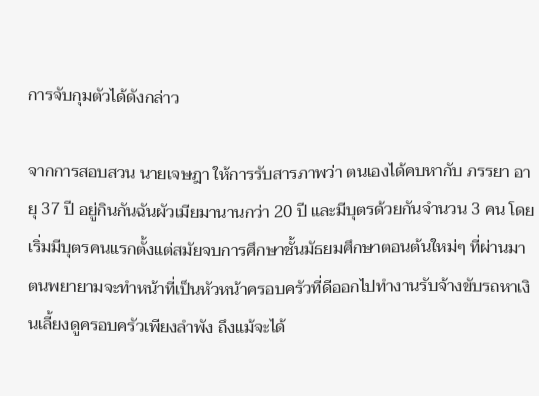การจับกุมตัวได้ดังกล่าว

จากการสอบสวน นายเจษฎา ให้การรับสารภาพว่า ตนเองได้คบหากับ ภรรยา อายุ 37 ปี อยู่กินกันฉันผัวเมียมานานกว่า 20 ปี และมีบุตรด้วยกันจำนวน 3 คน โดยเริ่มมีบุตรคนแรกตั้งแต่สมัยจบการศึกษาชั้นมัธยมศึกษาตอนต้นใหม่ๆ ที่ผ่านมาตนพยายามจะทำหน้าที่เป็นหัวหน้าครอบครัวที่ดีออกไปทำงานรับจ้างขับรถหาเงินเลี้ยงดูครอบครัวเพียงลำพัง ถึงแม้จะได้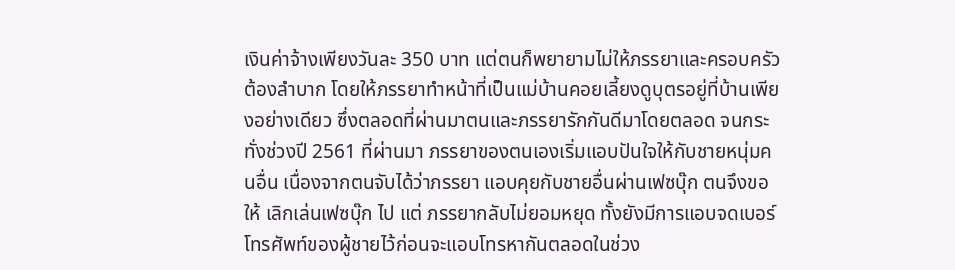เงินค่าจ้างเพียงวันละ 350 บาท แต่ตนก็พยายามไม่ให้ภรรยาและครอบครัวต้องลำบาก โดยให้ภรรยาทำหน้าที่เป็นแม่บ้านคอยเลี้ยงดูบุตรอยู่ที่บ้านเพียงอย่างเดียว ซึ่งตลอดที่ผ่านมาตนและภรรยารักกันดีมาโดยตลอด จนกระทั่งช่วงปี 2561 ที่ผ่านมา ภรรยาของตนเองเริ่มแอบปันใจให้กับชายหนุ่มคนอื่น เนื่องจากตนจับได้ว่าภรรยา แอบคุยกับชายอื่นผ่านเฟซบุ๊ก ตนจึงขอให้ เลิกเล่นเฟซบุ๊ก ไป แต่ ภรรยากลับไม่ยอมหยุด ทั้งยังมีการแอบจดเบอร์โทรศัพท์ของผู้ชายไว้ก่อนจะแอบโทรหากันตลอดในช่วง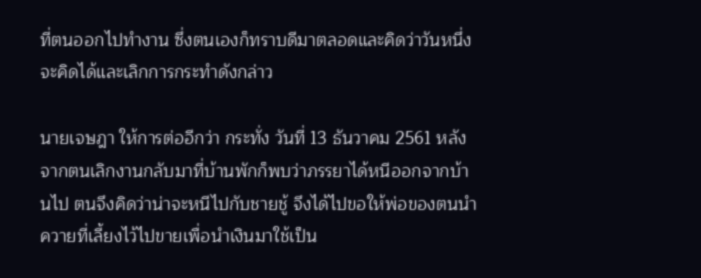ที่ตนออกไปทำงาน ซึ่งตนเองก็ทราบดีมาตลอดและคิดว่าวันหนึ่ง จะคิดได้และเลิกการกระทำดังกล่าว

นายเจษฎา ให้การต่ออีกว่า กระทั่ง วันที่ 13 ธันวาคม 2561 หลังจากตนเลิกงานกลับมาที่บ้านพักก็พบว่าภรรยาได้หนีออกจากบ้านไป ตนจึงคิดว่าน่าจะหนีไปกับชายชู้ จึงได้ไปขอให้พ่อของตนนำควายที่เลี้ยงไว้ไปขายเพื่อนำเงินมาใช้เป็น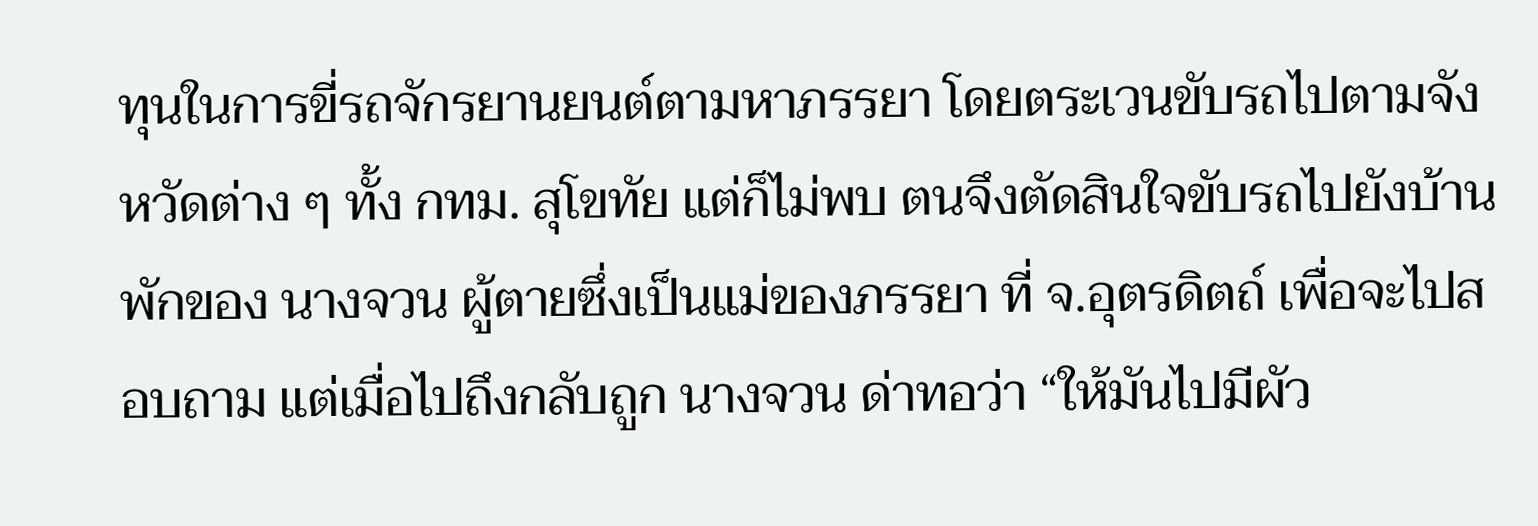ทุนในการขี่รถจักรยานยนต์ตามหาภรรยา โดยตระเวนขับรถไปตามจังหวัดต่าง ๆ ทั้ง กทม. สุโขทัย แต่ก็ไม่พบ ตนจึงตัดสินใจขับรถไปยังบ้านพักของ นางจวน ผู้ตายซึ่งเป็นแม่ของภรรยา ที่ จ.อุตรดิตถ์ เพื่อจะไปสอบถาม แต่เมื่อไปถึงกลับถูก นางจวน ด่าทอว่า “ให้มันไปมีผัว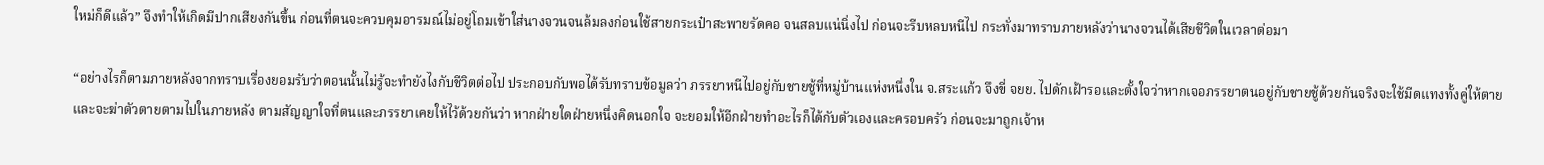ใหม่ก็ดีแล้ว” จึงทำให้เกิดมีปากเสียงกันขึ้น ก่อนที่ตนจะควบคุมอารมณ์ไม่อยู่โถมเข้าใส่นางจวนจนล้มลงก่อนใช้สายกระเป๋าสะพายรัดคอ จนสลบแน่นิ่งไป ก่อนจะรีบหลบหนีไป กระทั่งมาทราบภายหลังว่านางจวนได้เสียชีวิตในเวลาต่อมา

“อย่างไรก็ตามภายหลังจากทราบเรื่องยอมรับว่าตอนนั้นไม่รู้จะทำยังไงกับชีวิตต่อไป ประกอบกับพอได้รับทราบข้อมูลว่า ภรรยาหนีไปอยู่กับชายชู้ที่หมู่บ้านแห่งหนึ่งใน จ.สระแก้ว จึงขี่ จยย. ไปดักเฝ้ารอและตั้งใจว่าหากเจอภรรยาตนอยู่กับชายชู้ด้วยกันจริงจะใช้มีดแทงทั้งคู่ให้ตายและจะฆ่าตัวตายตามไปในภายหลัง ตามสัญญาใจที่ตนและภรรยาเคยให้ไว้ด้วยกันว่า หากฝ่ายใดฝ่ายหนึ่งคิดนอกใจ จะยอมให้อีกฝ่ายทำอะไรก็ได้กับตัวเองและครอบครัว ก่อนจะมาถูกเจ้าห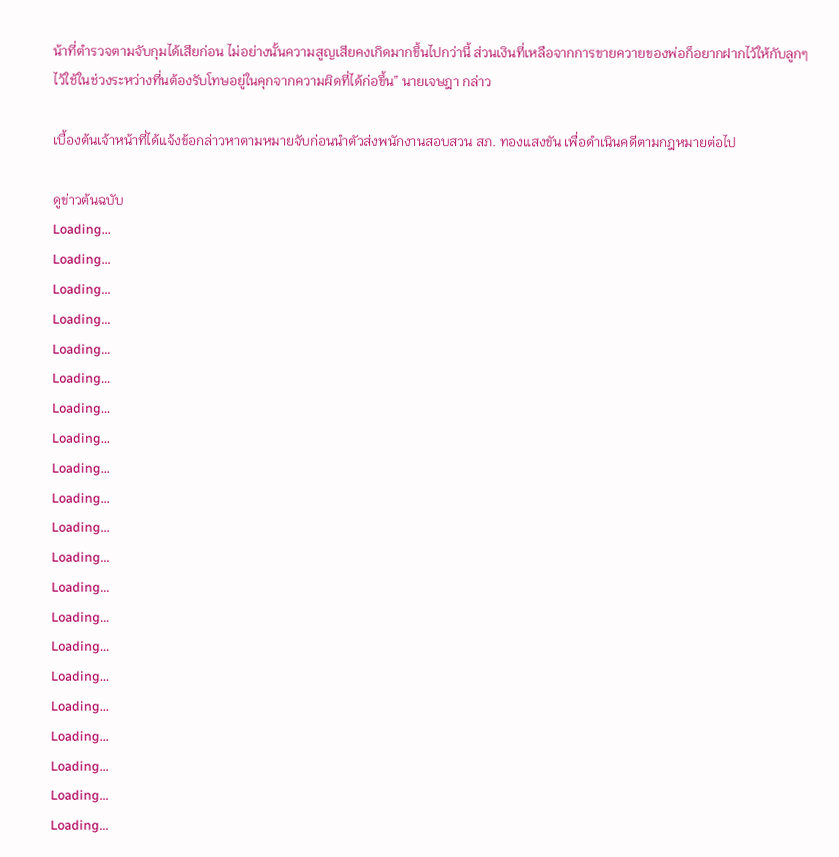น้าที่ตำรวจตามจับกุมได้เสียก่อน ไม่อย่างนั้นความสูญเสียคงเกิดมากขึ้นไปกว่านี้ ส่วนเงินที่เหลือจากการขายควายของพ่อก็อยากฝากไว้ให้กับลูกๆไว้ใช้ในช่วงระหว่างที่นต้องรับโทษอยู่ในคุกจากความผิดที่ได้ก่อขึ้น” นายเจษฎา กล่าว

เบื้องต้นเจ้าหน้าที่ได้แจ้งข้อกล่าวหาตามหมายจับก่อนนำตัวส่งพนักงานสอบสวน สภ. ทองแสงขัน เพื่อดำเนินคดีตามกฎหมายต่อไป

ดูข่าวต้นฉบับ
Loading...
Loading...
Loading...
Loading...
Loading...
Loading...
Loading...
Loading...
Loading...
Loading...
Loading...
Loading...
Loading...
Loading...
Loading...
Loading...
Loading...
Loading...
Loading...
Loading...
Loading...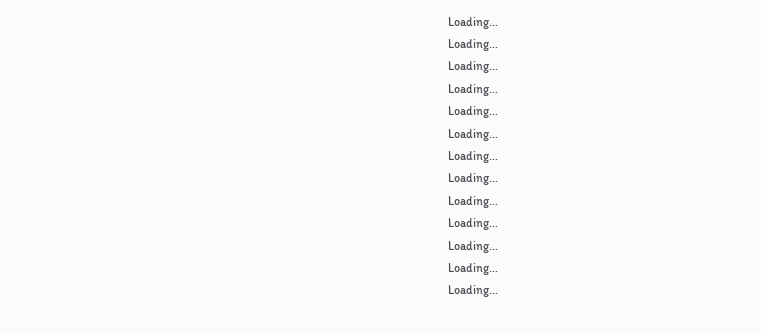Loading...
Loading...
Loading...
Loading...
Loading...
Loading...
Loading...
Loading...
Loading...
Loading...
Loading...
Loading...
Loading...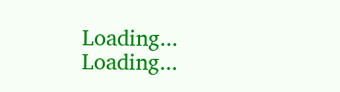Loading...
Loading...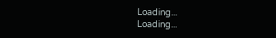Loading...
Loading...